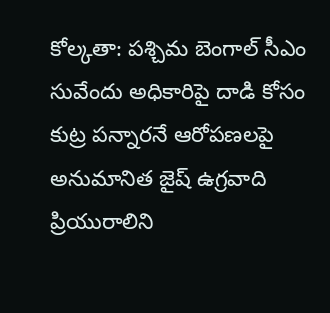కోల్కతా: పశ్చిమ బెంగాల్ సీఎం సువేందు అధికారిపై దాడి కోసం కుట్ర పన్నారనే ఆరోపణలపై అనుమానిత జైష్ ఉగ్రవాది ప్రియురాలిని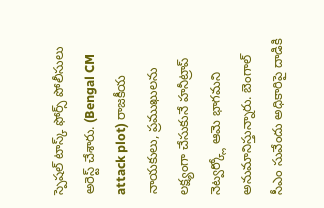స్పెషల్ టాస్క్ ఫోర్స్ పోలీసులు అరెస్ట్ చేశారు. (Bengal CM attack plot) రాజకీయ నాయకులు, ప్రముఖులను లక్ష్యంగా చేసుకునే హనీట్రాప్ నెట్వర్క్లో ఆమె భాగమని అనుమానిస్తున్నారు. బెంగాల్ సీఎం సువేందు అధికారిపై దాడికి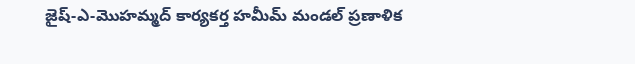జైష్-ఎ-మొహమ్మద్ కార్యకర్త హమీమ్ మండల్ ప్రణాళిక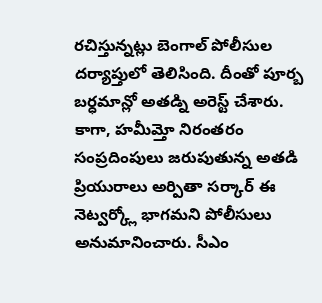రచిస్తున్నట్లు బెంగాల్ పోలీసుల దర్యాప్తులో తెలిసింది. దీంతో పూర్బ బర్ధమాన్లో అతడ్ని అరెస్ట్ చేశారు.
కాగా, హమీమ్తో నిరంతరం సంప్రదింపులు జరుపుతున్న అతడి ప్రియురాలు అర్పితా సర్కార్ ఈ నెట్వర్క్లో భాగమని పోలీసులు అనుమానించారు. సీఎం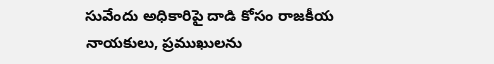సువేందు అధికారిపై దాడి కోసం రాజకీయ నాయకులు, ప్రముఖులను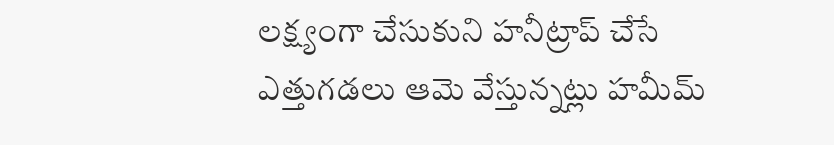లక్ష్యంగా చేసుకుని హనీట్రాప్ చేసే ఎత్తుగడలు ఆమె వేస్తున్నట్లు హమీమ్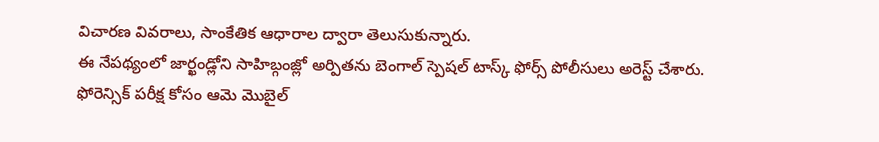విచారణ వివరాలు, సాంకేతిక ఆధారాల ద్వారా తెలుసుకున్నారు.
ఈ నేపథ్యంలో జార్ఖండ్లోని సాహిబ్గంజ్లో అర్పితను బెంగాల్ స్పెషల్ టాస్క్ ఫోర్స్ పోలీసులు అరెస్ట్ చేశారు. ఫోరెన్సిక్ పరీక్ష కోసం ఆమె మొబైల్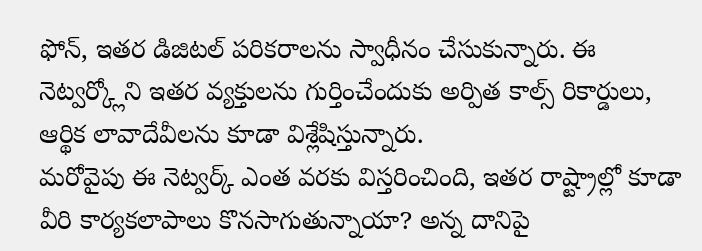ఫోన్, ఇతర డిజిటల్ పరికరాలను స్వాధీనం చేసుకున్నారు. ఈ నెట్వర్క్లోని ఇతర వ్యక్తులను గుర్తించేందుకు అర్పిత కాల్స్ రికార్డులు, ఆర్థిక లావాదేవీలను కూడా విశ్లేషిస్తున్నారు.
మరోవైపు ఈ నెట్వర్క్ ఎంత వరకు విస్తరించింది, ఇతర రాష్ట్రాల్లో కూడా వీరి కార్యకలాపాలు కొనసాగుతున్నాయా? అన్న దానిపై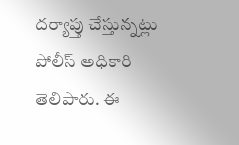దర్యాప్తు చేస్తున్నట్లు పోలీస్ అధికారి తెలిపారు. ఈ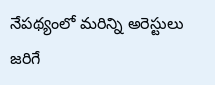నేపథ్యంలో మరిన్ని అరెస్టులు జరిగే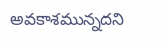అవకాశమున్నదని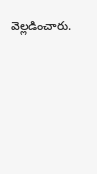వెల్లడించారు.